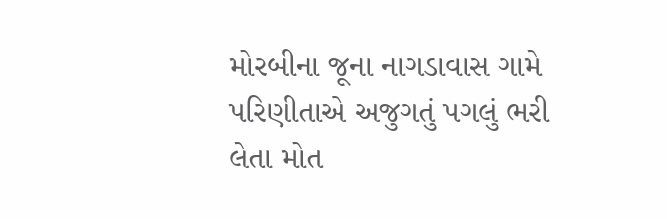મોરબીના જૂના નાગડાવાસ ગામે પરિણીતાએ અજુગતું પગલું ભરી લેતા મોત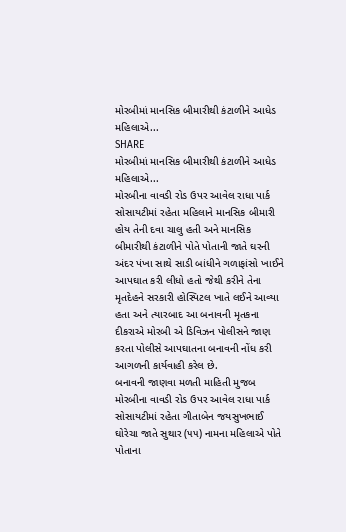મોરબીમાં માનસિક બીમારીથી કંટાળીને આધેડ મહિલાએ...
SHARE
મોરબીમાં માનસિક બીમારીથી કંટાળીને આધેડ મહિલાએ...
મોરબીના વાવડી રોડ ઉપર આવેલ રાધા પાર્ક સોસાયટીમાં રહેતા મહિલાને માનસિક બીમારી હોય તેની દવા ચાલુ હતી અને માનસિક બીમારીથી કંટાળીને પોતે પોતાની જાતે ઘરની અંદર પંખા સાથે સાડી બાંધીને ગળાફાંસો ખાઈને આપઘાત કરી લીધો હતો જેથી કરીને તેના મૃતદેહને સરકારી હોસ્પિટલ ખાતે લઈને આવ્યા હતા અને ત્યારબાદ આ બનાવની મૃતકના દીકરાએ મોરબી એ ડિવિઝન પોલીસને જાણ કરતા પોલીસે આપઘાતના બનાવની નોંધ કરી આગળની કાર્યવાહી કરેલ છે.
બનાવની જાણવા મળતી માહિતી મુજબ મોરબીના વાવડી રોડ ઉપર આવેલ રાધા પાર્ક સોસાયટીમાં રહેતા ગીતાબેન જયસુખભાઈ ઘોરેચા જાતે સુથાર (૫૫) નામના મહિલાએ પોતે પોતાના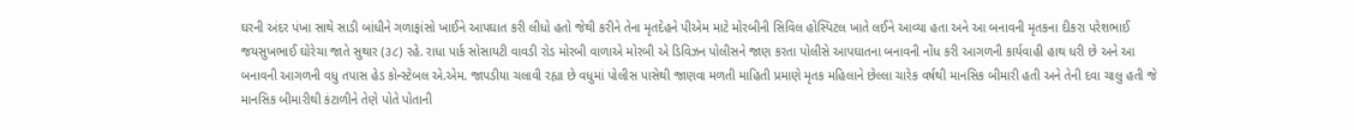ઘરની અંદર પંખા સાથે સાડી બાંધીને ગળાફાંસો ખાઈને આપઘાત કરી લીધો હતો જેથી કરીને તેના મૃતદેહને પીએમ માટે મોરબીની સિવિલ હોસ્પિટલ ખાતે લઈને આવ્યા હતા અને આ બનાવની મૃતકના દીકરા પરેશભાઈ જયસુખભાઈ ઘોરેચા જાતે સુથાર (૩૮) રહે. રાધા પાર્ક સોસાયટી વાવડી રોડ મોરબી વાળાએ મોરબી એ ડિવિઝન પોલીસને જાણ કરતા પોલીસે આપઘાતના બનાવની નોંધ કરી આગળની કાર્યવાહી હાથ ધરી છે અને આ બનાવની આગળની વધુ તપાસ હેડ કોન્સ્ટેબલ એ.એમ. જાપડીયા ચલાવી રહ્યા છે વધુમાં પોલીસ પાસેથી જાણવા મળતી માહિતી પ્રમાણે મૃતક મહિલાને છેલ્લા ચારેક વર્ષથી માનસિક બીમારી હતી અને તેની દવા ચાલુ હતી જે માનસિક બીમારીથી કંટાળીને તેણે પોતે પોતાની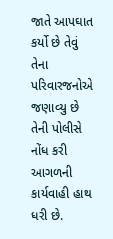જાતે આપઘાત કર્યો છે તેવું તેના પરિવારજનોએ જણાવ્યુ છે તેની પોલીસે નોંધ કરી આગળની કાર્યવાહી હાથ ધરી છે.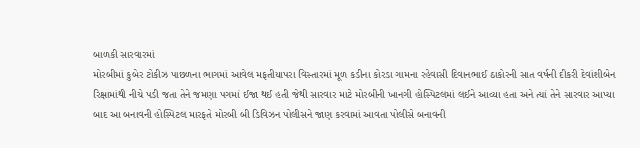બાળકી સારવારમાં
મોરબીમાં કુબેર ટોકીઝ પાછળના ભાગમાં આવેલ મફતીયાપરા વિસ્તારમાં મૂળ કડીના કોરડા ગામના રહેવાસી દિવાનભાઈ ઠાકોરની સાત વર્ષની દીકરી દેવાંશીબેન રિક્ષામાંથી નીચે પડી જતા તેને જમણા પગમાં ઈજા થઈ હતી જેથી સારવાર માટે મોરબીની ખાનગી હોસ્પિટલમાં લઈને આવ્યા હતા અને ત્યાં તેને સારવાર આપ્યા બાદ આ બનાવની હોસ્પિટલ મારફતે મોરબી બી ડિવિઝન પોલીસને જાણ કરવામાં આવતા પોલીસે બનાવની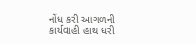નોંધ કરી આગળની કાર્યવાહી હાથ ધરી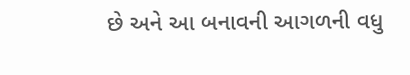છે અને આ બનાવની આગળની વધુ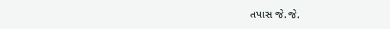તપાસ જે.જે.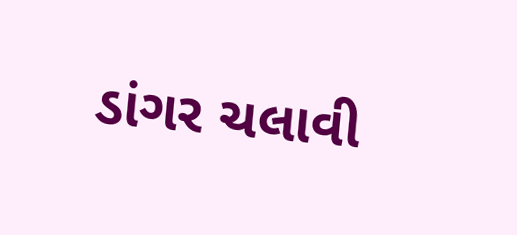ડાંગર ચલાવી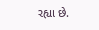રહ્યા છે.